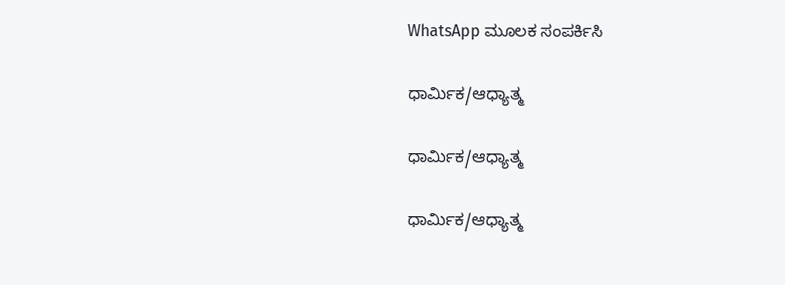WhatsApp ಮೂಲಕ ಸಂಪರ್ಕಿಸಿ

ಧಾರ್ಮಿಕ/ಆಧ್ಯಾತ್ಮ

ಧಾರ್ಮಿಕ/ಆಧ್ಯಾತ್ಮ

ಧಾರ್ಮಿಕ/ಆಧ್ಯಾತ್ಮ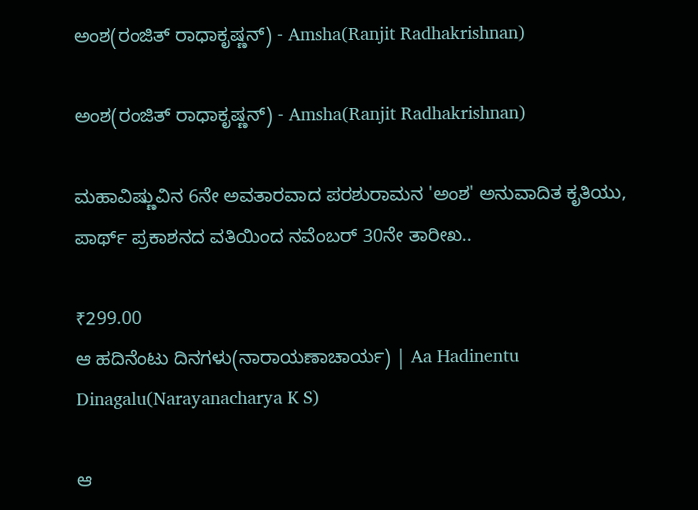ಅಂಶ(ರಂಜಿತ್ ರಾಧಾಕೃಷ್ಣನ್) - Amsha(Ranjit Radhakrishnan)

ಅಂಶ(ರಂಜಿತ್ ರಾಧಾಕೃಷ್ಣನ್) - Amsha(Ranjit Radhakrishnan)

ಮಹಾವಿಷ್ಣುವಿನ 6ನೇ ಅವತಾರವಾದ ಪರಶುರಾಮನ 'ಅಂಶ' ಅನುವಾದಿತ ಕೃತಿಯು, ಪಾರ್ಥ್ ಪ್ರಕಾಶನದ ವತಿಯಿಂದ ನವೆಂಬರ್ 30ನೇ ತಾರೀಖ..

₹299.00
ಆ ಹದಿನೆಂಟು ದಿನಗಳು(ನಾರಾಯಣಾಚಾರ್ಯ) | Aa Hadinentu Dinagalu(Narayanacharya K S)

ಆ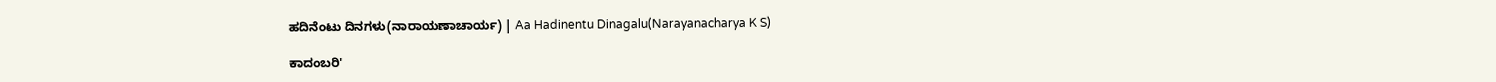ಹದಿನೆಂಟು ದಿನಗಳು(ನಾರಾಯಣಾಚಾರ್ಯ) | Aa Hadinentu Dinagalu(Narayanacharya K S)

ಕಾದಂಬರಿ'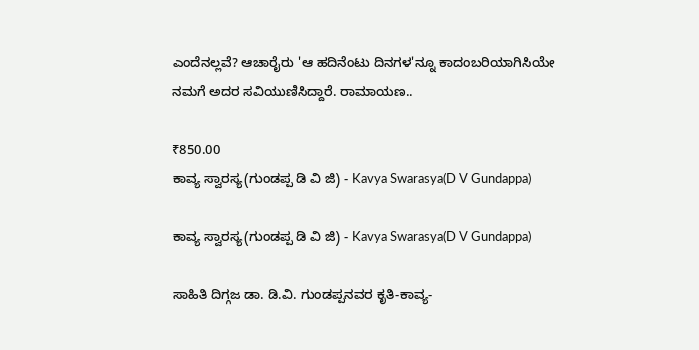ಎಂದೆನಲ್ಲವೆ? ಆಚಾರೈರು 'ಆ ಹದಿನೆಂಟು ದಿನಗಳ'ನ್ನೂ ಕಾದಂಬರಿಯಾಗಿಸಿಯೇ ನಮಗೆ ಅದರ ಸವಿಯುಣಿಸಿದ್ದಾರೆ. ರಾಮಾಯಣ..

₹850.00
ಕಾವ್ಯ ಸ್ವಾರಸ್ಯ(ಗುಂಡಪ್ಪ ಡಿ ವಿ ಜಿ) - Kavya Swarasya(D V Gundappa)

ಕಾವ್ಯ ಸ್ವಾರಸ್ಯ(ಗುಂಡಪ್ಪ ಡಿ ವಿ ಜಿ) - Kavya Swarasya(D V Gundappa)

ಸಾಹಿತಿ ದಿಗ್ಗಜ ಡಾ. ಡಿ.ವಿ. ಗುಂಡಪ್ಪನವರ ಕೃತಿ-ಕಾವ್ಯ-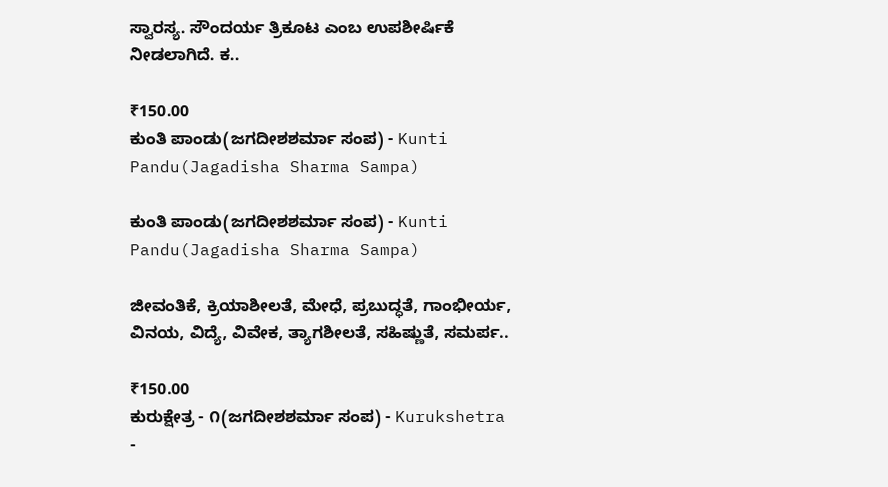ಸ್ವಾರಸ್ಯ. ಸೌಂದರ್ಯ ತ್ರಿಕೂಟ ಎಂಬ ಉಪಶೀರ್ಷಿಕೆ ನೀಡಲಾಗಿದೆ. ಕ..

₹150.00
ಕುಂತಿ ಪಾಂಡು(ಜಗದೀಶಶರ್ಮಾ ಸಂಪ) - Kunti Pandu(Jagadisha Sharma Sampa)

ಕುಂತಿ ಪಾಂಡು(ಜಗದೀಶಶರ್ಮಾ ಸಂಪ) - Kunti Pandu(Jagadisha Sharma Sampa)

ಜೀವಂತಿಕೆ, ಕ್ರಿಯಾಶೀಲತೆ, ಮೇಧೆ, ಪ್ರಬುದ್ಧತೆ, ಗಾಂಭೀರ್ಯ, ವಿನಯ, ವಿದ್ಯೆ, ವಿವೇಕ, ತ್ಯಾಗಶೀಲತೆ, ಸಹಿಷ್ಣುತೆ, ಸಮರ್ಪ..

₹150.00
ಕುರುಕ್ಷೇತ್ರ - ೧(ಜಗದೀಶಶರ್ಮಾ ಸಂಪ) - Kurukshetra -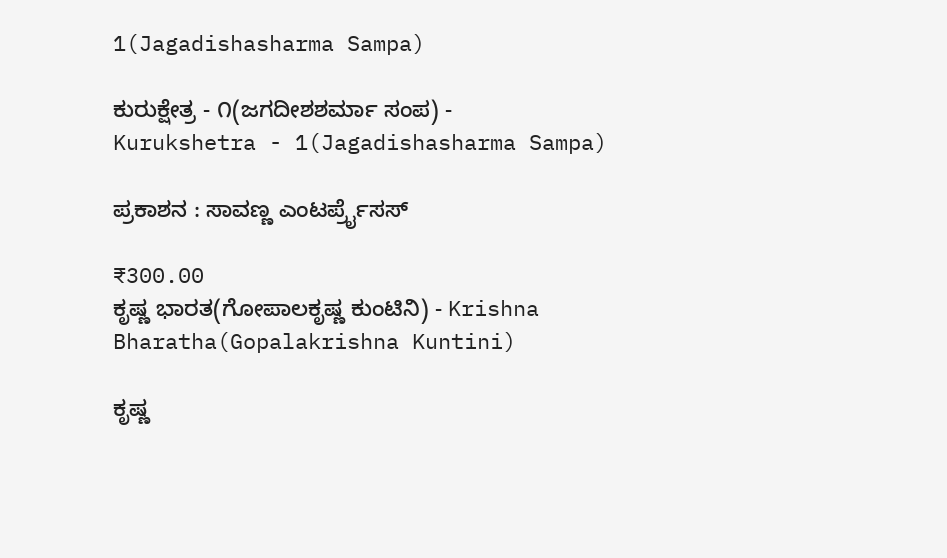1(Jagadishasharma Sampa)

ಕುರುಕ್ಷೇತ್ರ - ೧(ಜಗದೀಶಶರ್ಮಾ ಸಂಪ) - Kurukshetra - 1(Jagadishasharma Sampa)

ಪ್ರಕಾಶನ : ಸಾವಣ್ಣ ಎಂಟರ್ಪ್ರೈಸಸ್

₹300.00
ಕೃಷ್ಣ ಭಾರತ(ಗೋಪಾಲಕೃಷ್ಣ ಕುಂಟಿನಿ) - Krishna Bharatha(Gopalakrishna Kuntini)

ಕೃಷ್ಣ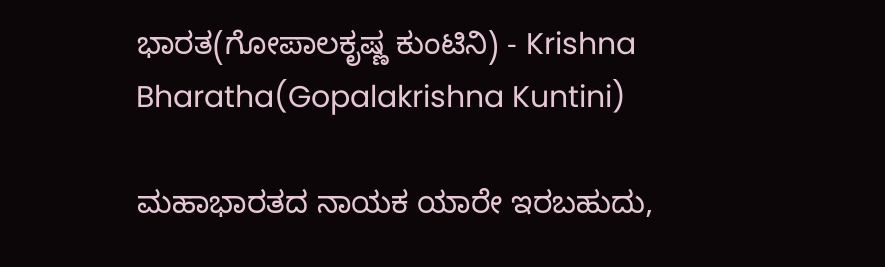ಭಾರತ(ಗೋಪಾಲಕೃಷ್ಣ ಕುಂಟಿನಿ) - Krishna Bharatha(Gopalakrishna Kuntini)

ಮಹಾಭಾರತದ ನಾಯಕ ಯಾರೇ ಇರಬಹುದು,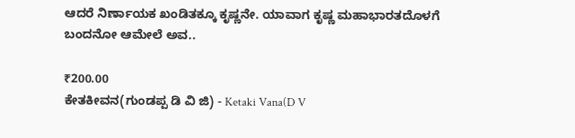ಆದರೆ ನಿರ್ಣಾಯಕ ಖಂಡಿತಕ್ಕೂ ಕೃಷ್ಣನೇ. ಯಾವಾಗ ಕೃಷ್ಣ ಮಹಾಭಾರತದೊಳಗೆ ಬಂದನೋ ಆಮೇಲೆ ಅವ..

₹200.00
ಕೇತಕೀವನ(ಗುಂಡಪ್ಪ ಡಿ ವಿ ಜಿ) - Ketaki Vana(D V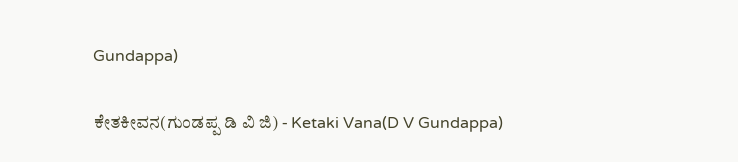Gundappa)

ಕೇತಕೀವನ(ಗುಂಡಪ್ಪ ಡಿ ವಿ ಜಿ) - Ketaki Vana(D V Gundappa)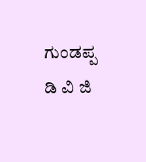ಗುಂಡಪ್ಪ ಡಿ ವಿ ಜಿ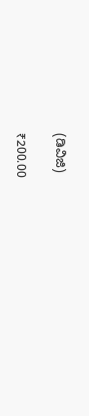(ಡಿವಿಜಿ)

₹200.00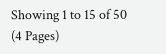Showing 1 to 15 of 50 (4 Pages)